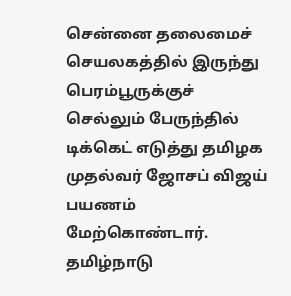சென்னை தலைமைச் செயலகத்தில் இருந்து பெரம்பூருக்குச் செல்லும் பேருந்தில்
டிக்கெட் எடுத்து தமிழக முதல்வர் ஜோசப் விஜய் பயணம் மேற்கொண்டார்.
தமிழ்நாடு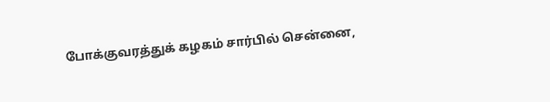போக்குவரத்துக் கழகம் சார்பில் சென்னை,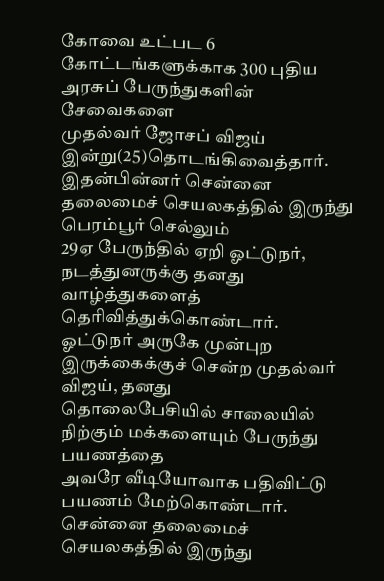கோவை உட்பட 6
கோட்டங்களுக்காக 300 புதிய அரசுப் பேருந்துகளின் சேவைகளை
முதல்வர் ஜோசப் விஜய் இன்று(25)தொடங்கிவைத்தார்.
இதன்பின்னர் சென்னை தலைமைச் செயலகத்தில் இருந்து பெரம்பூர் செல்லும்
29ஏ பேருந்தில் ஏறி ஓட்டுநர், நடத்துனருக்கு தனது வாழ்த்துகளைத்
தெரிவித்துக்கொண்டார்.
ஓட்டுநர் அருகே முன்புற இருக்கைக்குச் சென்ற முதல்வர் விஜய், தனது
தொலைபேசியில் சாலையில் நிற்கும் மக்களையும் பேருந்து பயணத்தை
அவரே வீடியோவாக பதிவிட்டு பயணம் மேற்கொண்டார்.
சென்னை தலைமைச் செயலகத்தில் இருந்து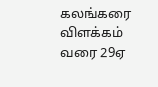கலங்கரை விளக்கம் வரை 29ஏ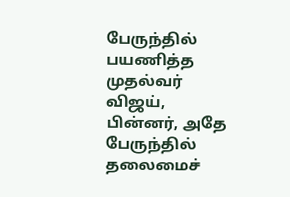பேருந்தில் பயணித்த முதல்வர் விஜய், பின்னர், அதே பேருந்தில் தலைமைச்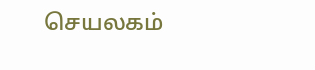செயலகம்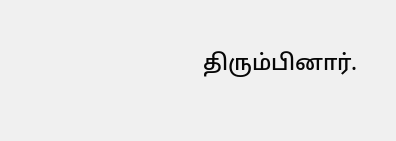திரும்பினார்.